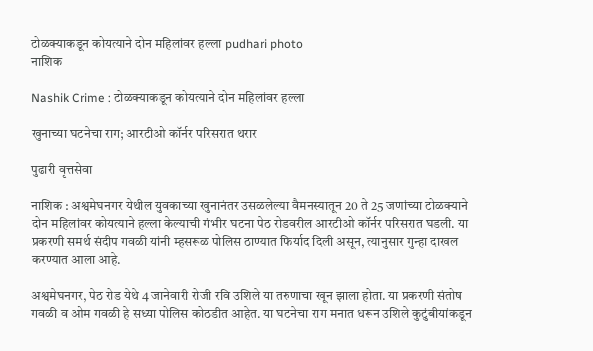टोळक्याकडून कोयत्याने दोन महिलांवर हल्ला pudhari photo
नाशिक

Nashik Crime : टोळक्याकडून कोयत्याने दोन महिलांवर हल्ला

खुनाच्या घटनेचा राग; आरटीओ कॉर्नर परिसरात थरार

पुढारी वृत्तसेवा

नाशिक : अश्वमेघनगर येथील युवकाच्या खुनानंतर उसळलेल्या वैमनस्यातून 20 ते 25 जणांच्या टोळक्याने दोन महिलांवर कोयत्याने हल्ला केल्याची गंभीर घटना पेठ रोडवरील आरटीओ कॉर्नर परिसरात घडली. या प्रकरणी समर्थ संदीप गवळी यांनी म्हसरूळ पोलिस ठाण्यात फिर्याद दिली असून, त्यानुसार गुन्हा दाखल करण्यात आला आहे.

अश्वमेघनगर, पेठ रोड येथे 4 जानेवारी रोजी रवि उशिले या तरुणाचा खून झाला होता. या प्रकरणी संतोष गवळी व ओम गवळी हे सध्या पोलिस कोठडीत आहेत. या घटनेचा राग मनात धरून उशिले कुटुंबीयांकडून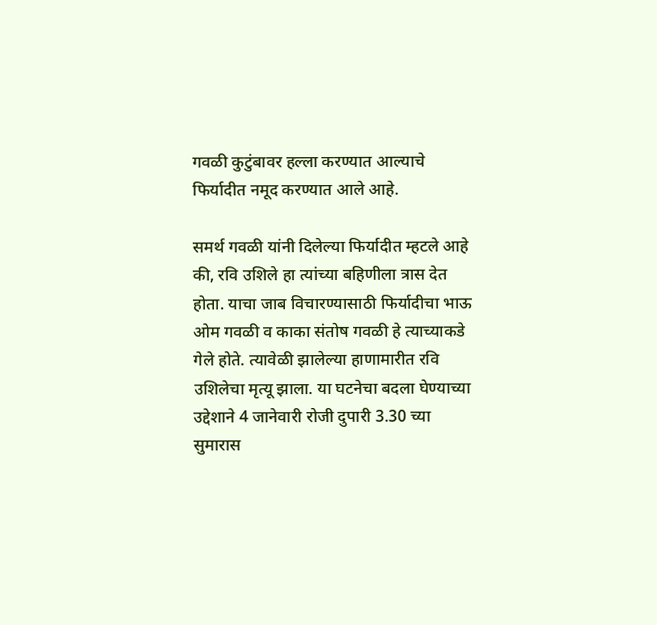गवळी कुटुंबावर हल्ला करण्यात आल्याचे फिर्यादीत नमूद करण्यात आले आहे.

समर्थ गवळी यांनी दिलेल्या फिर्यादीत म्हटले आहे की, रवि उशिले हा त्यांच्या बहिणीला त्रास देत होता. याचा जाब विचारण्यासाठी फिर्यादीचा भाऊ ओम गवळी व काका संतोष गवळी हे त्याच्याकडे गेले होते. त्यावेळी झालेल्या हाणामारीत रवि उशिलेचा मृत्यू झाला. या घटनेचा बदला घेण्याच्या उद्देशाने 4 जानेवारी रोजी दुपारी 3.30 च्या सुमारास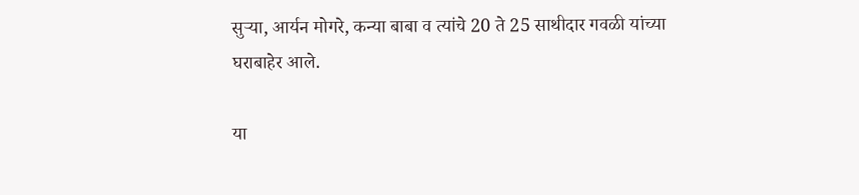सुऱ्या, आर्यन मोगरे, कन्या बाबा व त्यांचे 20 ते 25 साथीदार गवळी यांच्या घराबाहेर आले.

या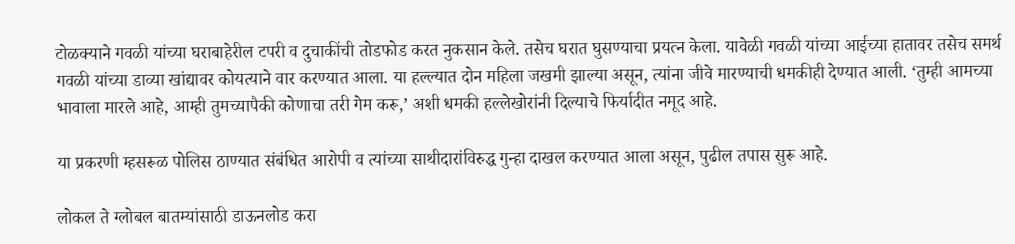टोळक्याने गवळी यांच्या घराबाहेरील टपरी व दुचाकींची तोडफोड करत नुकसान केले. तसेच घरात घुसण्याचा प्रयत्न केला. यावेळी गवळी यांच्या आईच्या हातावर तसेच समर्थ गवळी यांच्या डाव्या खांद्यावर कोयत्याने वार करण्यात आला. या हल्ल्यात दोन महिला जखमी झाल्या असून, त्यांना जीवे मारण्याची धमकीही देण्यात आली. ‘तुम्ही आमच्या भावाला मारले आहे, आम्ही तुमच्यापैकी कोणाचा तरी गेम करू,’ अशी धमकी हल्लेखोरांनी दिल्याचे फिर्यादीत नमूद आहे.

या प्रकरणी म्हसरूळ पोलिस ठाण्यात संबंधित आरोपी व त्यांच्या साथीदारांविरुद्ध गुन्हा दाखल करण्यात आला असून, पुढील तपास सुरू आहे.

लोकल ते ग्लोबल बातम्यांसाठी डाऊनलोड करा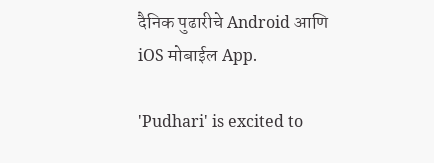दैनिक पुढारीचे Android आणि iOS मोबाईल App.

'Pudhari' is excited to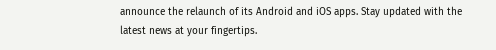announce the relaunch of its Android and iOS apps. Stay updated with the latest news at your fingertips.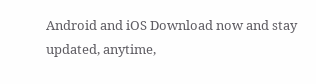Android and iOS Download now and stay updated, anytime,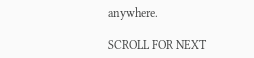anywhere.

SCROLL FOR NEXT